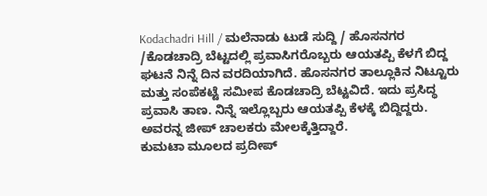Kodachadri Hill / ಮಲೆನಾಡು ಟುಡೆ ಸುದ್ದಿ / ಹೊಸನಗರ /ಕೊಡಚಾದ್ರಿ ಬೆಟ್ಟದಲ್ಲಿ ಪ್ರವಾಸಿಗರೊಬ್ಬರು ಆಯತಪ್ಪಿ ಕೆಳಗೆ ಬಿದ್ದ ಘಟನೆ ನಿನ್ನೆ ದಿನ ವರದಿಯಾಗಿದೆ. ಹೊಸನಗರ ತಾಲ್ಲೂಕಿನ ನಿಟ್ಟೂರು ಮತ್ತು ಸಂಪೆಕಟ್ಟೆ ಸಮೀಪ ಕೊಡಚಾದ್ರಿ ಬೆಟ್ಟವಿದೆ. ಇದು ಪ್ರಸಿದ್ಧ ಪ್ರವಾಸಿ ತಾಣ. ನಿನ್ನೆ ಇಲ್ಲೊಬ್ಬರು ಆಯತಪ್ಪಿ ಕೆಳಕ್ಕೆ ಬಿದ್ದಿದ್ದರು. ಅವರನ್ನ ಜೀಪ್ ಚಾಲಕರು ಮೇಲಕ್ಕೆತ್ತಿದ್ದಾರೆ.
ಕುಮಟಾ ಮೂಲದ ಪ್ರದೀಪ್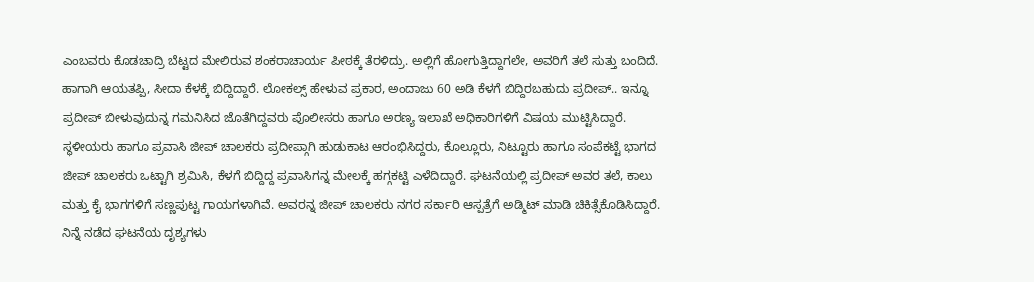ಎಂಬವರು ಕೊಡಚಾದ್ರಿ ಬೆಟ್ಟದ ಮೇಲಿರುವ ಶಂಕರಾಚಾರ್ಯ ಪೀಠಕ್ಕೆ ತೆರಳಿದ್ರು. ಅಲ್ಲಿಗೆ ಹೋಗುತ್ತಿದ್ದಾಗಲೇ, ಅವರಿಗೆ ತಲೆ ಸುತ್ತು ಬಂದಿದೆ. ಹಾಗಾಗಿ ಆಯತಪ್ಪಿ, ಸೀದಾ ಕೆಳಕ್ಕೆ ಬಿದ್ದಿದ್ದಾರೆ. ಲೋಕಲ್ಸ್ ಹೇಳುವ ಪ್ರಕಾರ, ಅಂದಾಜು 60 ಅಡಿ ಕೆಳಗೆ ಬಿದ್ದಿರಬಹುದು ಪ್ರದೀಪ್.. ಇನ್ನೂ ಪ್ರದೀಪ್ ಬೀಳುವುದುನ್ನ ಗಮನಿಸಿದ ಜೊತೆಗಿದ್ದವರು ಪೊಲೀಸರು ಹಾಗೂ ಅರಣ್ಯ ಇಲಾಖೆ ಅಧಿಕಾರಿಗಳಿಗೆ ವಿಷಯ ಮುಟ್ಟಿಸಿದ್ದಾರೆ.
ಸ್ಥಳೀಯರು ಹಾಗೂ ಪ್ರವಾಸಿ ಜೀಪ್ ಚಾಲಕರು ಪ್ರದೀಪ್ಗಾಗಿ ಹುಡುಕಾಟ ಆರಂಭಿಸಿದ್ದರು, ಕೊಲ್ಲೂರು, ನಿಟ್ಟೂರು ಹಾಗೂ ಸಂಪೆಕಟ್ಟೆ ಭಾಗದ ಜೀಪ್ ಚಾಲಕರು ಒಟ್ಟಾಗಿ ಶ್ರಮಿಸಿ, ಕೆಳಗೆ ಬಿದ್ದಿದ್ದ ಪ್ರವಾಸಿಗನ್ನ ಮೇಲಕ್ಕೆ ಹಗ್ಗಕಟ್ಟಿ ಎಳೆದಿದ್ದಾರೆ. ಘಟನೆಯಲ್ಲಿ ಪ್ರದೀಪ್ ಅವರ ತಲೆ, ಕಾಲು ಮತ್ತು ಕೈ ಭಾಗಗಳಿಗೆ ಸಣ್ಣಪುಟ್ಟ ಗಾಯಗಳಾಗಿವೆ. ಅವರನ್ನ ಜೀಪ್ ಚಾಲಕರು ನಗರ ಸರ್ಕಾರಿ ಆಸ್ಪತ್ರೆಗೆ ಅಡ್ಮಿಟ್ ಮಾಡಿ ಚಿಕಿತ್ಸೆಕೊಡಿಸಿದ್ದಾರೆ.
ನಿನ್ನೆ ನಡೆದ ಘಟನೆಯ ದೃಶ್ಯಗಳು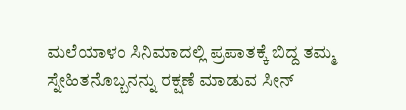ಮಲೆಯಾಳಂ ಸಿನಿಮಾದಲ್ಲಿ ಪ್ರಪಾತಕ್ಕೆ ಬಿದ್ದ ತಮ್ಮ ಸ್ನೇಹಿತನೊಬ್ಬನನ್ನು ರಕ್ಷಣೆ ಮಾಡುವ ಸೀನ್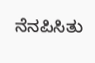ನೆನಪಿಸಿತು